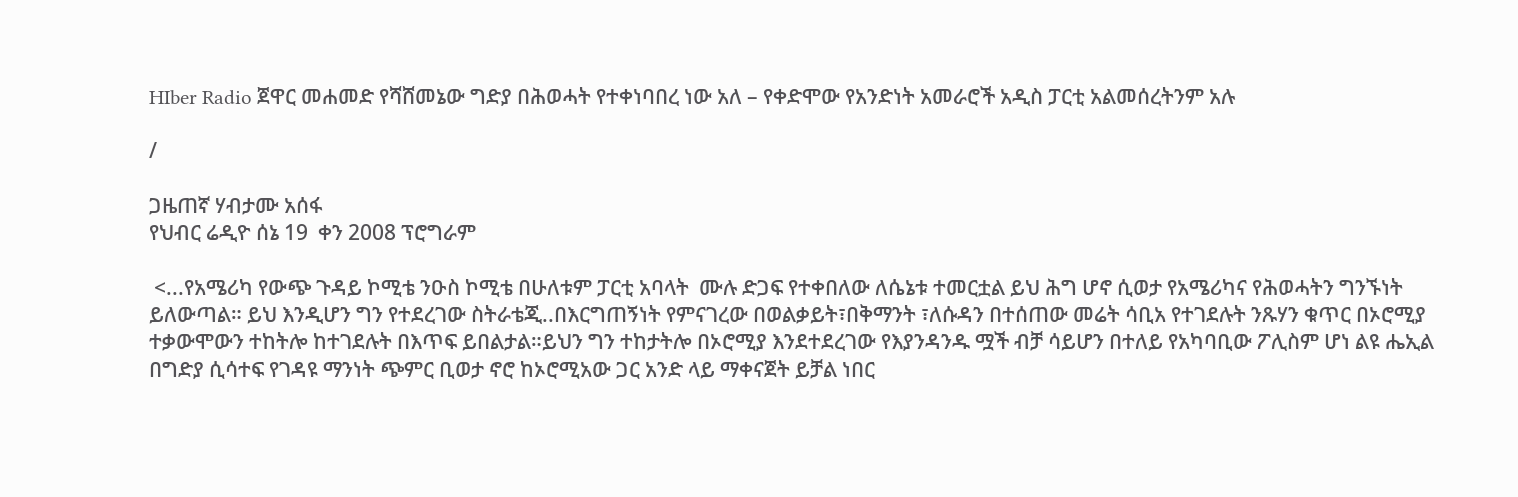HIber Radio ጀዋር መሐመድ የሻሸመኔው ግድያ በሕወሓት የተቀነባበረ ነው አለ – የቀድሞው የአንድነት አመራሮች አዲስ ፓርቲ አልመሰረትንም አሉ

/

ጋዜጠኛ ሃብታሙ አሰፋ
የህብር ሬዲዮ ሰኔ 19  ቀን 2008 ፕሮግራም

 <...የአሜሪካ የውጭ ጉዳይ ኮሚቴ ንዑስ ኮሚቴ በሁለቱም ፓርቲ አባላት  ሙሉ ድጋፍ የተቀበለው ለሴኔቱ ተመርቷል ይህ ሕግ ሆኖ ሲወታ የአሜሪካና የሕወሓትን ግንኙነት ይለውጣል። ይህ እንዲሆን ግን የተደረገው ስትራቴጂ..በእርግጠኝነት የምናገረው በወልቃይት፣በቅማንት ፣ለሱዳን በተሰጠው መሬት ሳቢአ የተገደሉት ንጹሃን ቁጥር በኦሮሚያ ተቃውሞውን ተከትሎ ከተገደሉት በእጥፍ ይበልታል።ይህን ግን ተከታትሎ በኦሮሚያ እንደተደረገው የእያንዳንዱ ሟች ብቻ ሳይሆን በተለይ የአካባቢው ፖሊስም ሆነ ልዩ ሔኢል በግድያ ሲሳተፍ የገዳዩ ማንነት ጭምር ቢወታ ኖሮ ከኦሮሚአው ጋር አንድ ላይ ማቀናጀት ይቻል ነበር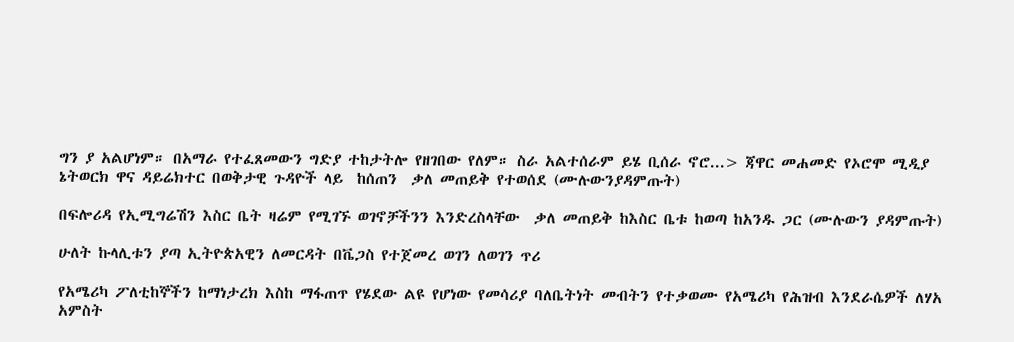ግን ያ አልሆነም። በአማራ የተፈጸመውን ግድያ ተከታትሎ የዘገበው የለም። ስራ አልተሰራም ይሄ ቢሰራ ኖሮ...> ጃዋር መሐመድ የኦሮሞ ሚዲያ ኔትወርክ ዋና ዳይሬክተር በወቅታዊ ጉዳዮች ላይ  ከሰጠን  ቃለ መጠይቅ የተወሰደ (ሙሉውንያዳምጡት)

በፍሎሪዳ የኢሚግሬሽን እስር ቤት ዛሬም የሚገኙ ወገኖቻችንን እንድረስላቸው  ቃለ መጠይቅ ከእስር ቤቱ ከወጣ ከአንዱ ጋር (ሙሉውን ያዳምጡት)

ሁለት ኩላሊቱን ያጣ ኢትዮጵአዊን ለመርዳት በቬጋስ የተጀመረ ወገን ለወገን ጥሪ

የአሜሪካ ፖለቲከኞችን ከማነታረክ እስከ ማፋጠጥ የሄደው ልዩ የሆነው የመሳሪያ ባለቤትነት መብትን የተቃወሙ የአሜሪካ የሕዝብ እንደራሴዎች ለሃአ አምስት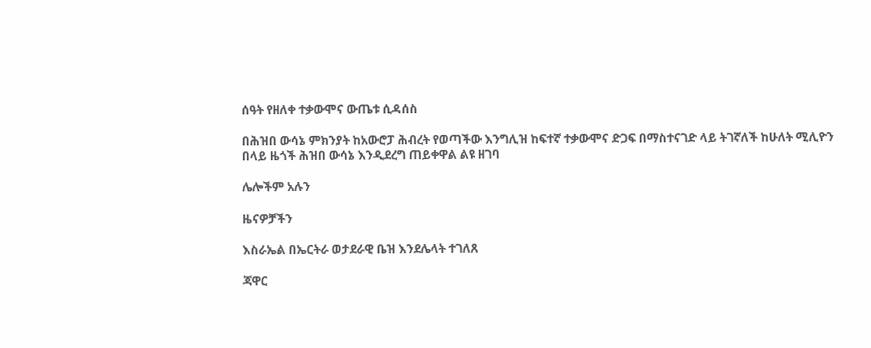ሰዓት የዘለቀ ተቃውሞና ውጤቱ ሲዳሰስ

በሕዝበ ውሳኔ ምክንያት ከአውሮፓ ሕብረት የወጣችው እንግሊዝ ከፍተኛ ተቃውሞና ድጋፍ በማስተናገድ ላይ ትገኛለች ከሁለት ሚሊዮን በላይ ዜጎች ሕዝበ ውሳኔ እንዲደረግ ጠይቀዋል ልዩ ዘገባ

ሌሎችም አሉን

ዜናዎቻችን

እስራኤል በኤርትራ ወታደራዊ ቤዝ እንደሌላት ተገለጸ

ጃዋር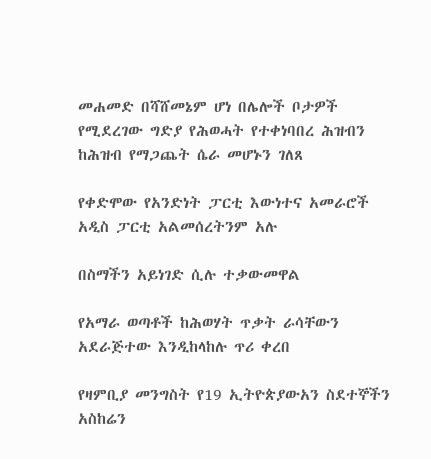መሐመድ በሻሸመኔም ሆነ በሌሎች ቦታዎች የሚደረገው ግድያ የሕወሓት የተቀነባበረ ሕዝብን ከሕዝብ የማጋጨት ሴራ መሆኑን ገለጸ

የቀድሞው የአንድነት ፓርቲ እውነተና አመራሮች አዲስ ፓርቲ አልመሰረትንም አሉ

በስማችን አይነገድ ሲሉ ተቃውመዋል

የአማራ ወጣቶች ከሕወሃት ጥቃት ራሳቸውን አደራጅተው እንዲከላከሉ ጥሪ ቀረበ

የዛምቢያ መንግስት የ19 ኢትዮጵያውአን ስደተኞችን አስከሬን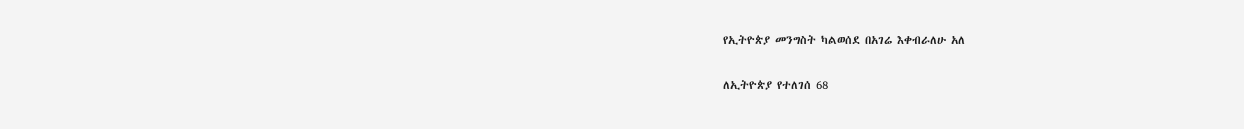የኢትዮጵያ መንግስት ካልወሰደ በአገሬ እቀብራለሁ አለ

ለኢትዮጵያ የተለገሰ 68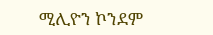ሚሊዮን ኮንደም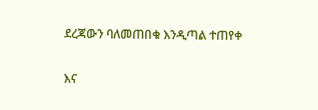ደረጃውን ባለመጠበቁ እንዲጣል ተጠየቀ

እና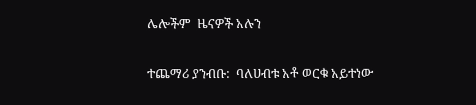ሌሎችም  ዜናዎች አሉን

ተጨማሪ ያንብቡ:  ባለሀብቱ አቶ ወርቁ አይተነው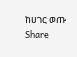ከሀገር ወጡ
Share